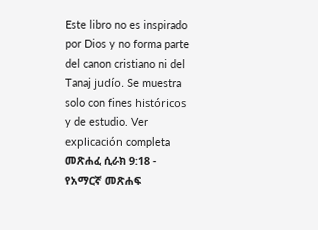Este libro no es inspirado por Dios y no forma parte del canon cristiano ni del Tanaj judío. Se muestra solo con fines históricos y de estudio. Ver explicación completa መጽሐፈ ሲራክ 9:18 - የአማርኛ መጽሐፍ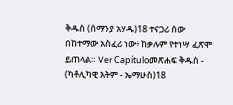ቅዱስ (ሰማንያ አሃዱ)18 ተናጋሪ ሰው በከተማው አስፈሪ ነው፥ ከቃሉም የተነሣ ፈጽሞ ይጠላል። Ver Capítuloመጽሐፍ ቅዱስ - (ካቶሊካዊ እትም - ኤማሁስ)18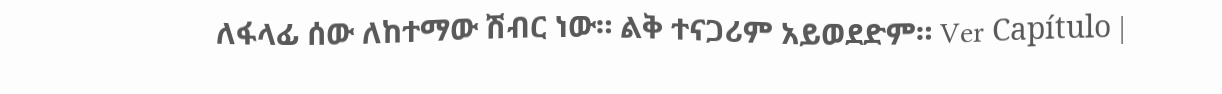ለፋላፊ ሰው ለከተማው ሽብር ነው። ልቅ ተናጋሪም አይወደድም። Ver Capítulo |